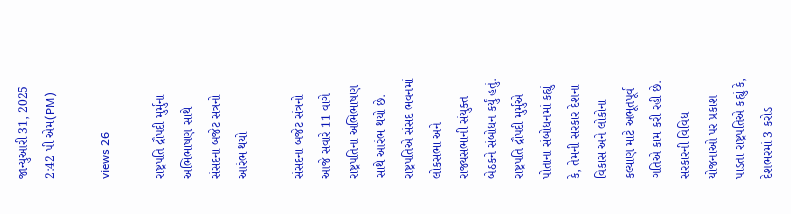જાન્યુઆરી 31, 2025 2:42 પી એમ(PM)

views 26

રાષ્ટ્રપતિ દ્રૌપદી મુર્મુના અભિભાષણ સાથે સંસદના બજેટ સત્રનો આરંભ થયો

સંસદના બજેટ સંત્રનો આજે સવારે 11 વાગે રાષ્ટ્રપતિના અભિભાષણ સાથે આરંભ થયો છે. રાષ્ટ્રપતિએ સંસદ ભવનમાં લોકસભા અને રાજ્યસભાની સંયુક્ત બેઠકને સંબોધન કર્યું હતું. રાષ્ટ્રપતિ દ્રૌપદી મુર્મુએ પોતાના સંબોધનમાં કહ્યું કે, તેમની સરકાર દેશના વિકાસ અને લોકોના કલ્યાણ માટે અભૂતપૂર્વ ગતિએ કામ કરી રહી છે. સરકારની વિવિધ યોજનાઓ પર પ્રકાશ પાડતા રાષ્ટ્રપતિએ કહ્યું કે, દેશભરમાં 3 કરોડ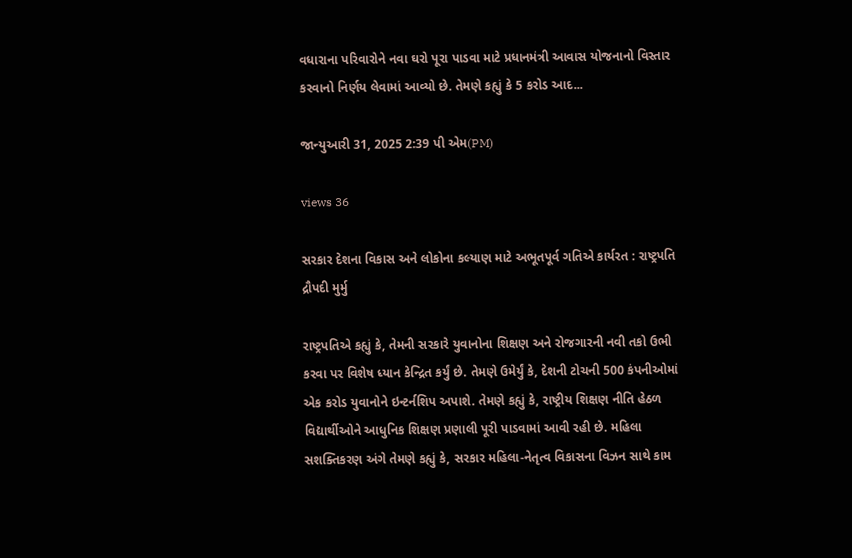વધારાના પરિવારોને નવા ઘરો પૂરા પાડવા માટે પ્રધાનમંત્રી આવાસ યોજનાનો વિસ્તાર કરવાનો નિર્ણય લેવામાં આવ્યો છે. તેમણે કહ્યું કે 5 કરોડ આદ...

જાન્યુઆરી 31, 2025 2:39 પી એમ(PM)

views 36

સરકાર દેશના વિકાસ અને લોકોના કલ્યાણ માટે અભૂતપૂર્વ ગતિએ કાર્યરત : રાષ્ટ્રપતિ દ્રૌપદી મુર્મુ

રાષ્ટ્રપતિએ કહ્યું કે, તેમની સરકારે યુવાનોના શિક્ષણ અને રોજગારની નવી તકો ઉભી કરવા પર વિશેષ ધ્યાન કેન્દ્રિત કર્યું છે. તેમણે ઉમેર્યું કે, દેશની ટોચની 500 કંપનીઓમાં એક કરોડ યુવાનોને ઇન્ટર્નશિપ અપાશે. તેમણે કહ્યું કે, રાષ્ટ્રીય શિક્ષણ નીતિ હેઠળ વિદ્યાર્થીઓને આધુનિક શિક્ષણ પ્રણાલી પૂરી પાડવામાં આવી રહી છે. મહિલા સશક્તિકરણ અંગે તેમણે કહ્યું કે, સરકાર મહિલા-નેતૃત્વ વિકાસના વિઝન સાથે કામ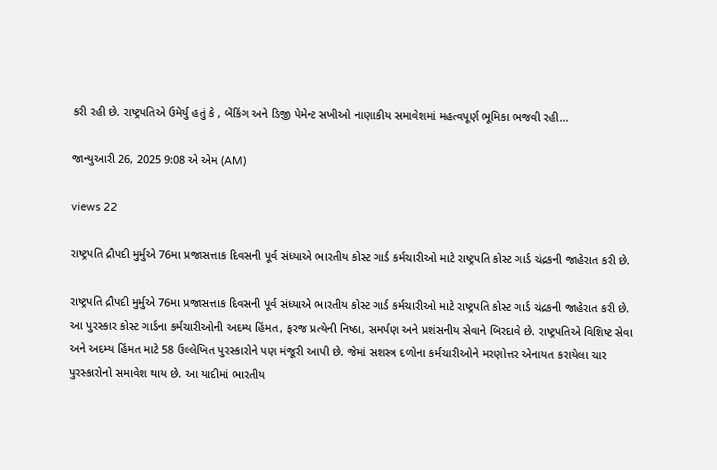કરી રહી છે. રાષ્ટ્રપતિએ ઉમેર્યુ હતું કે , બેંકિંગ અને ડિજી પેમેન્ટ સખીઓ નાણાકીય સમાવેશમાં મહત્વપૂર્ણ ભૂમિકા ભજવી રહી...

જાન્યુઆરી 26, 2025 9:08 એ એમ (AM)

views 22

રાષ્ટ્રપતિ દ્રૌપદી મુર્મુએ 76મા પ્રજાસત્તાક દિવસની પૂર્વ સંધ્યાએ ભારતીય કોસ્ટ ગાર્ડ કર્મચારીઓ માટે રાષ્ટ્રપતિ કોસ્ટ ગાર્ડ ચંદ્રકની જાહેરાત કરી છે.

રાષ્ટ્રપતિ દ્રૌપદી મુર્મુએ 76મા પ્રજાસત્તાક દિવસની પૂર્વ સંધ્યાએ ભારતીય કોસ્ટ ગાર્ડ કર્મચારીઓ માટે રાષ્ટ્રપતિ કોસ્ટ ગાર્ડ ચંદ્રકની જાહેરાત કરી છે. આ પુરસ્કાર કોસ્ટ ગાર્ડના કર્મચારીઓની અદમ્ય હિંમત, ફરજ પ્રત્યેની નિષ્ઠા, સમર્પણ અને પ્રશંસનીય સેવાને બિરદાવે છે. રાષ્ટ્રપતિએ વિશિષ્ટ સેવા અને અદમ્ય હિંમત માટે 58 ઉલ્લેખિત પુરસ્કારોને પણ મંજૂરી આપી છે. જેમાં સશસ્ત્ર દળોના કર્મચારીઓને મરણોત્તર એનાયત કરાયેલા ચાર પુરસ્કારોનો સમાવેશ થાય છે. આ યાદીમાં ભારતીય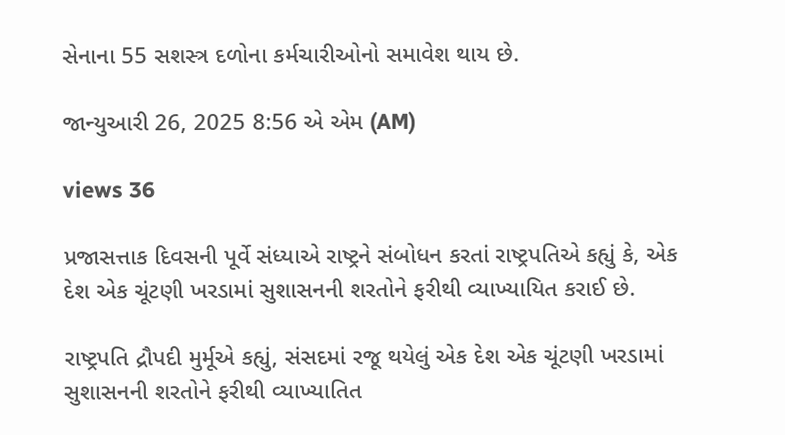સેનાના 55 સશસ્ત્ર દળોના કર્મચારીઓનો સમાવેશ થાય છે.

જાન્યુઆરી 26, 2025 8:56 એ એમ (AM)

views 36

પ્રજાસત્તાક દિવસની પૂર્વે સંધ્યાએ રાષ્ટ્રને સંબોધન કરતાં રાષ્ટ્રપતિએ કહ્યું કે, એક દેશ એક ચૂંટણી ખરડામાં સુશાસનની શરતોને ફરીથી વ્યાખ્યાયિત કરાઈ છે.

રાષ્ટ્રપતિ દ્રૌપદી મુર્મૂએ કહ્યું, સંસદમાં રજૂ થયેલું એક દેશ એક ચૂંટણી ખરડામાં સુશાસનની શરતોને ફરીથી વ્યાખ્યાતિત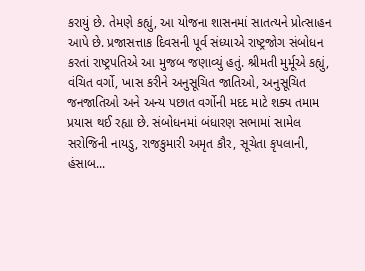કરાયું છે. તેમણે કહ્યું, આ યોજના શાસનમાં સાતત્યને પ્રોત્સાહન આપે છે. પ્રજાસત્તાક દિવસની પૂર્વ સંધ્યાએ રાષ્ટ્રજોગ સંબોધન કરતાં રાષ્ટ્રપતિએ આ મુજબ જણાવ્યું હતું. શ્રીમતી મુર્મૂએ કહ્યું, વંચિત વર્ગો, ખાસ કરીને અનુસૂચિત જાતિઓ, અનુસૂચિત જનજાતિઓ અને અન્ય પછાત વર્ગોની મદદ માટે શક્ય તમામ પ્રયાસ થઈ રહ્યા છે. સંબોધનમાં બંધારણ સભામાં સામેલ સરોજિની નાયડુ, રાજકુમારી અમૃત કૌર, સૂચેતા કૃપલાની, હંસાબ...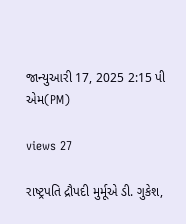જાન્યુઆરી 17, 2025 2:15 પી એમ(PM)

views 27

રાષ્ટ્રપતિ દ્રૌપદી મુર્મૂએ ડી. ગુકેશ,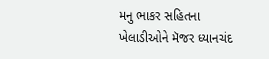મનુ ભાકર સહિતના ખેલાડીઓને મૅજર ધ્યાનચંદ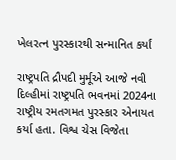ખેલરત્ન પુરસ્કારથી સન્માનિત કર્યાં

રાષ્ટ્રપતિ દ્રૌપદી મુર્મૂએ આજે નવી દિલ્હીમાં રાષ્ટ્રપતિ ભવનમાં 2024ના રાષ્ટ્રીય રમતગમત પુરસ્કાર એનાયત કર્યા હતા. વિશ્વ ચેસ વિજેતા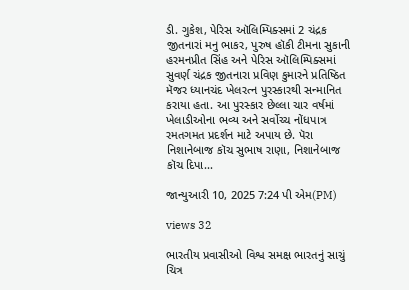ડી. ગુકેશ, પેરિસ ઑલિમ્પિક્સમાં 2 ચંદ્રક જીતનારાં મનુ ભાકર, પુરુષ હૉકી ટીમના સુકાની હરમનપ્રીત સિંહ અને પેરિસ ઑલિમ્પિક્સમાં સુવર્ણ ચંદ્રક જીતનારા પ્રવિણ કુમારને પ્રતિષ્ઠિત મૅજર ધ્યાનચંદ ખેલરત્ન પુરસ્કારથી સન્માનિત કરાયા હતા. આ પુરસ્કાર છેલ્લા ચાર વર્ષમાં ખેલાડીઓના ભવ્ય અને સર્વોચ્ચ નોંધપાત્ર રમતગમત પ્રદર્શન માટે અપાય છે. પૅરા નિશાનેબાજ કૉચ સુભાષ રાણા, નિશાનેબાજ કૉચ દિપા...

જાન્યુઆરી 10, 2025 7:24 પી એમ(PM)

views 32

ભારતીય પ્રવાસીઓ વિશ્વ સમક્ષ ભારતનું સાચું ચિત્ર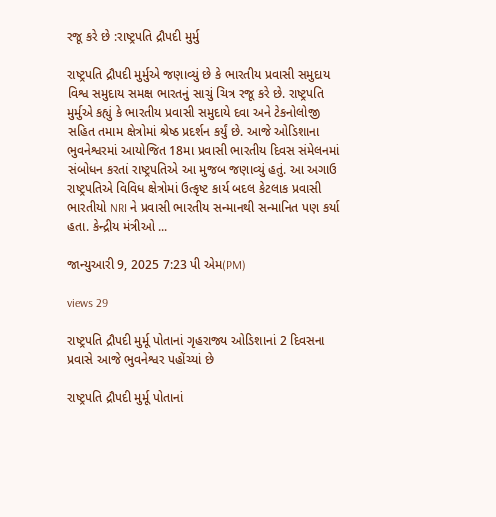રજૂ કરે છે :રાષ્ટ્રપતિ દ્રૌપદી મુર્મુ

રાષ્ટ્રપતિ દ્રૌપદી મુર્મુએ જણાવ્યું છે કે ભારતીય પ્રવાસી સમુદાય વિશ્વ સમુદાય સમક્ષ ભારતનું સાચું ચિત્ર રજૂ કરે છે. રાષ્ટ્રપતિ મુર્મુએ કહ્યું કે ભારતીય પ્રવાસી સમુદાયે દવા અને ટેકનોલોજી સહિત તમામ ક્ષેત્રોમાં શ્રેષ્ઠ પ્રદર્શન કર્યું છે. આજે ઓડિશાના ભુવનેશ્વરમાં આયોજિત 18મા પ્રવાસી ભારતીય દિવસ સંમેલનમાં સંબોધન કરતાં રાષ્ટ્રપતિએ આ મુજબ જણાવ્યું હતું. આ અગાઉ રાષ્ટ્રપતિએ વિવિધ ક્ષેત્રોમાં ઉત્કૃષ્ટ કાર્ય બદલ કેટલાક પ્રવાસી ભારતીયો NRI ને પ્રવાસી ભારતીય સન્માનથી સન્માનિત પણ કર્યા હતા. કેન્દ્રીય મંત્રીઓ ...

જાન્યુઆરી 9, 2025 7:23 પી એમ(PM)

views 29

રાષ્ટ્રપતિ દ્રૌપદી મુર્મૂ પોતાનાં ગૃહરાજ્ય ઓડિશાનાં 2 દિવસના પ્રવાસે આજે ભુવનેશ્વર પહોંચ્યાં છે

રાષ્ટ્રપતિ દ્રૌપદી મુર્મૂ પોતાનાં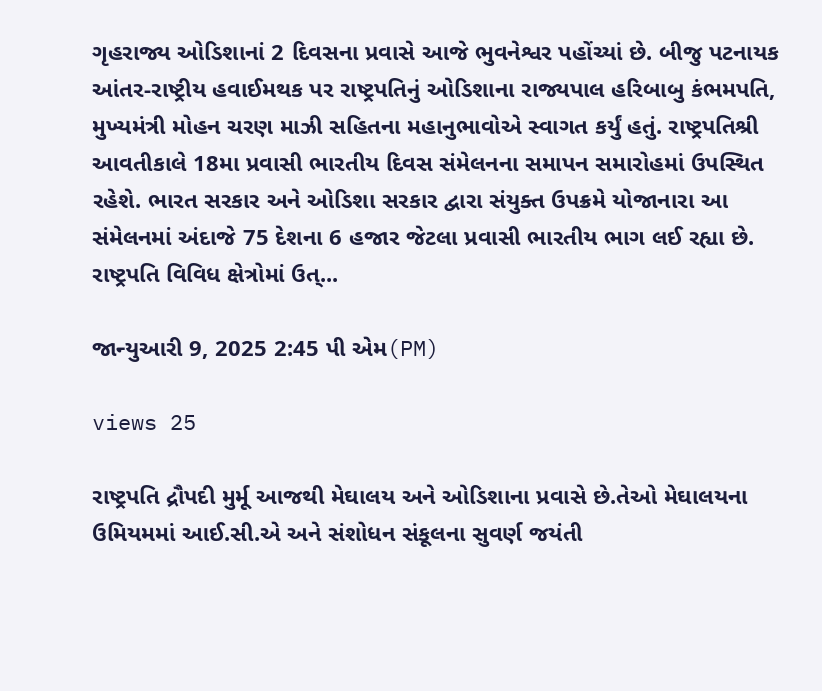ગૃહરાજ્ય ઓડિશાનાં 2 દિવસના પ્રવાસે આજે ભુવનેશ્વર પહોંચ્યાં છે. બીજુ પટનાયક આંતર-રાષ્ટ્રીય હવાઈમથક પર રાષ્ટ્રપતિનું ઓડિશાના રાજ્યપાલ હરિબાબુ કંભમપતિ, મુખ્યમંત્રી મોહન ચરણ માઝી સહિતના મહાનુભાવોએ સ્વાગત કર્યું હતું. રાષ્ટ્રપતિશ્રી આવતીકાલે 18મા પ્રવાસી ભારતીય દિવસ સંમેલનના સમાપન સમારોહમાં ઉપસ્થિત રહેશે. ભારત સરકાર અને ઓડિશા સરકાર દ્વારા સંયુક્ત ઉપક્રમે યોજાનારા આ સંમેલનમાં અંદાજે 75 દેશના 6 હજાર જેટલા પ્રવાસી ભારતીય ભાગ લઈ રહ્યા છે. રાષ્ટ્રપતિ વિવિધ ક્ષેત્રોમાં ઉત્...

જાન્યુઆરી 9, 2025 2:45 પી એમ(PM)

views 25

રાષ્ટ્રપતિ દ્રૌપદી મુર્મૂ આજથી મેઘાલય અને ઓડિશાના પ્રવાસે છે.તેઓ મેઘાલયના ઉમિયમમાં આઈ.સી.એ અને સંશોધન સંકૂલના સુવર્ણ જયંતી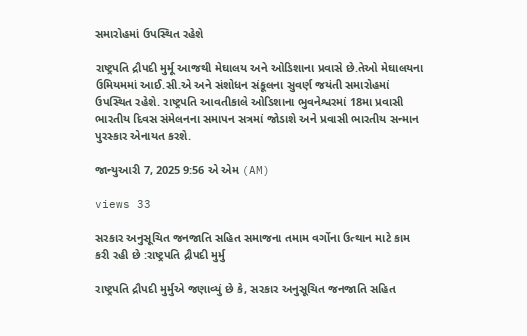સમારોહમાં ઉપસ્થિત રહેશે

રાષ્ટ્રપતિ દ્રૌપદી મુર્મૂ આજથી મેઘાલય અને ઓડિશાના પ્રવાસે છે.તેઓ મેઘાલયના ઉમિયમમાં આઈ.સી.એ અને સંશોધન સંકૂલના સુવર્ણ જયંતી સમારોહમાં ઉપસ્થિત રહેશે. રાષ્ટ્રપતિ આવતીકાલે ઓડિશાના ભુવનેશ્વરમાં 18મા પ્રવાસી ભારતીય દિવસ સંમેલનના સમાપન સત્રમાં જોડાશે અને પ્રવાસી ભારતીય સન્માન પુરસ્કાર એનાયત કરશે.

જાન્યુઆરી 7, 2025 9:56 એ એમ (AM)

views 33

સરકાર અનુસૂચિત જનજાતિ સહિત સમાજના તમામ વર્ગોના ઉત્થાન માટે કામ કરી રહી છે :રાષ્ટ્રપતિ દ્રૌપદી મુર્મુ

રાષ્ટ્રપતિ દ્રૌપદી મુર્મુએ જણાવ્યું છે કે, સરકાર અનુસૂચિત જનજાતિ સહિત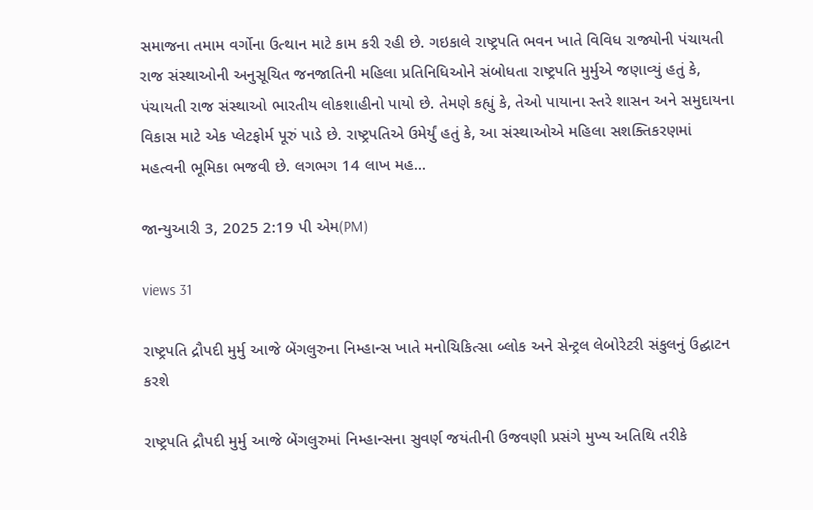સમાજના તમામ વર્ગોના ઉત્થાન માટે કામ કરી રહી છે. ગઇકાલે રાષ્ટ્રપતિ ભવન ખાતે વિવિધ રાજ્યોની પંચાયતી રાજ સંસ્થાઓની અનુસૂચિત જનજાતિની મહિલા પ્રતિનિધિઓને સંબોધતા રાષ્ટ્રપતિ મુર્મુએ જણાવ્યું હતું કે, પંચાયતી રાજ સંસ્થાઓ ભારતીય લોકશાહીનો પાયો છે. તેમણે કહ્યું કે, તેઓ પાયાના સ્તરે શાસન અને સમુદાયના વિકાસ માટે એક પ્લેટફોર્મ પૂરું પાડે છે. રાષ્ટ્રપતિએ ઉમેર્યું હતું કે, આ સંસ્થાઓએ મહિલા સશક્તિકરણમાં મહત્વની ભૂમિકા ભજવી છે. લગભગ 14 લાખ મહ...

જાન્યુઆરી 3, 2025 2:19 પી એમ(PM)

views 31

રાષ્ટ્રપતિ દ્રૌપદી મુર્મુ આજે બેંગલુરુના નિમ્હાન્સ ખાતે મનોચિકિત્સા બ્લોક અને સેન્ટ્રલ લેબોરેટરી સંકુલનું ઉદ્ઘાટન કરશે

રાષ્ટ્રપતિ દ્રૌપદી મુર્મુ આજે બેંગલુરુમાં નિમ્હાન્સના સુવર્ણ જયંતીની ઉજવણી પ્રસંગે મુખ્ય અતિથિ તરીકે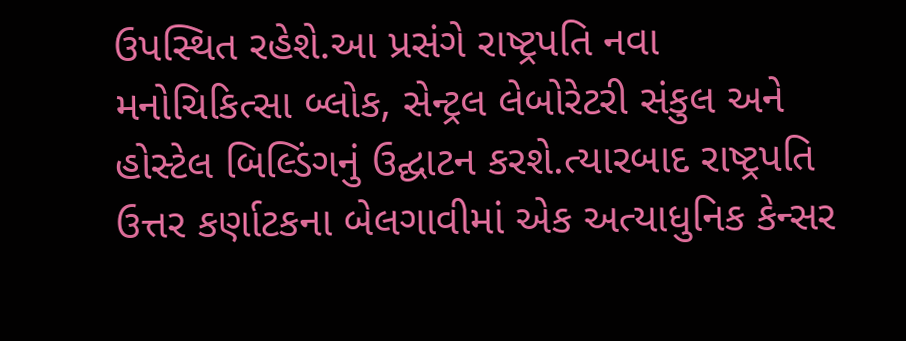ઉપસ્થિત રહેશે.આ પ્રસંગે રાષ્ટ્રપતિ નવા મનોચિકિત્સા બ્લોક, સેન્ટ્રલ લેબોરેટરી સંકુલ અને હોસ્ટેલ બિલ્ડિંગનું ઉદ્ઘાટન કરશે.ત્યારબાદ રાષ્ટ્રપતિ ઉત્તર કર્ણાટકના બેલગાવીમાં એક અત્યાધુનિક કેન્સર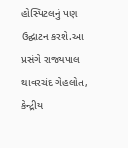હોસ્પિટલનું પણ ઉદ્ઘાટન કરશે.આ પ્રસંગે રાજ્યપાલ થાવરચંદ ગેહલોત, કેન્દ્રીય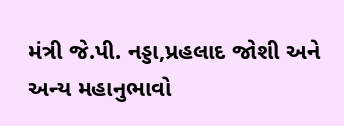મંત્રી જે.પી. નડ્ડા,પ્રહલાદ જોશી અને અન્ય મહાનુભાવો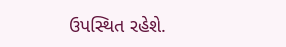ઉપસ્થિત રહેશે.